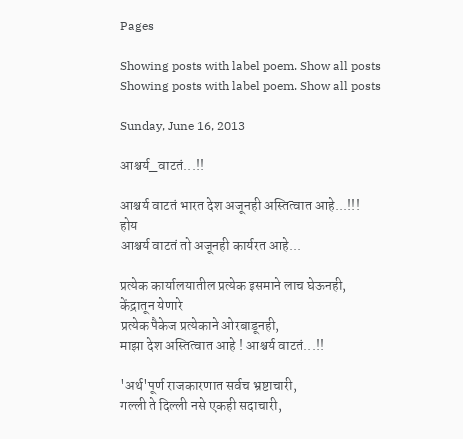Pages

Showing posts with label poem. Show all posts
Showing posts with label poem. Show all posts

Sunday, June 16, 2013

आश्चर्य_वाटतं...!!

आश्चर्य वाटतं भारत देश अजूनही अस्तित्वात आहे...!!!
होय
आश्चर्य वाटतं तो अजूनही कार्यरत आहे...

प्रत्येक कार्यालयातील प्रत्येक इसमाने लाच घेऊनही,
केंद्रातून येणारे
प्रत्येक पैकेज प्रत्येकाने ओरबाडूनही,
माझा देश अस्तित्वात आहे ! आश्चर्य वाटतं...!!

'अर्थ'पूर्ण राजकारणात सर्वच भ्रष्टाचारी,
गल्ली ते दिल्ली नसे एकही सदाचारी,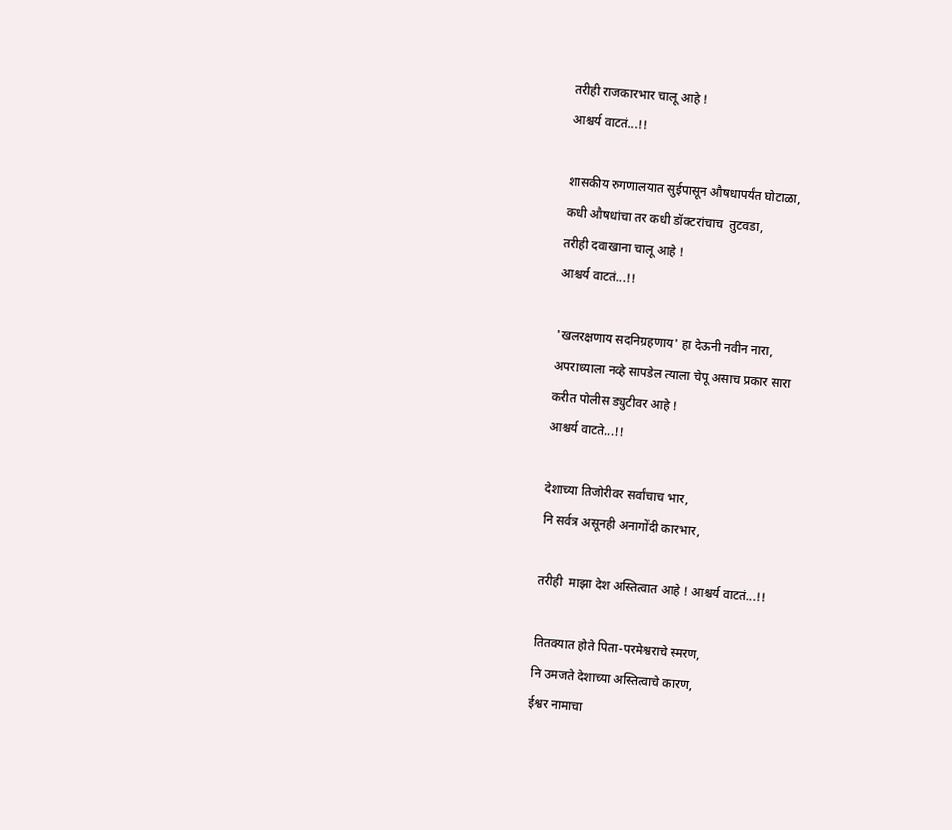तरीही राजकारभार चालू आहे !
आश्चर्य वाटतं...!!

शासकीय रुगणालयात सुईपासून औषधापर्यंत घोटाळा,
कधी औषधांचा तर कधी डॉक्टरांचाच  तुटवडा,
तरीही दवाखाना चालू आहे !
आश्चर्य वाटतं...!!

'खलरक्षणाय सदनिग्रहणाय' हा देऊनी नवीन नारा,
अपराध्याला नव्हे सापडेल त्याला चेपू असाच प्रकार सारा
करीत पोलीस ड्युटीवर आहे !
आश्चर्य वाटते...!!

देशाच्या तिजोरीवर सर्वांचाच भार,
नि सर्वत्र असूनही अनागोंदी कारभार,

तरीही  माझा देश अस्तित्वात आहे ! आश्चर्य वाटतं...!!

तितक्यात होते पिता-परमेश्वराचे स्मरण,
नि उमजते देशाच्या अस्तित्वाचे कारण,
ईश्वर नामाचा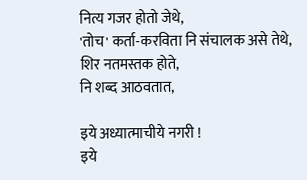नित्य गजर होतो जेथे,
'तोच' कर्ता-करविता नि संचालक असे तेथे,
शिर नतमस्तक होते,
नि शब्द आठवतात,

इये अध्यात्माचीये नगरी !
इये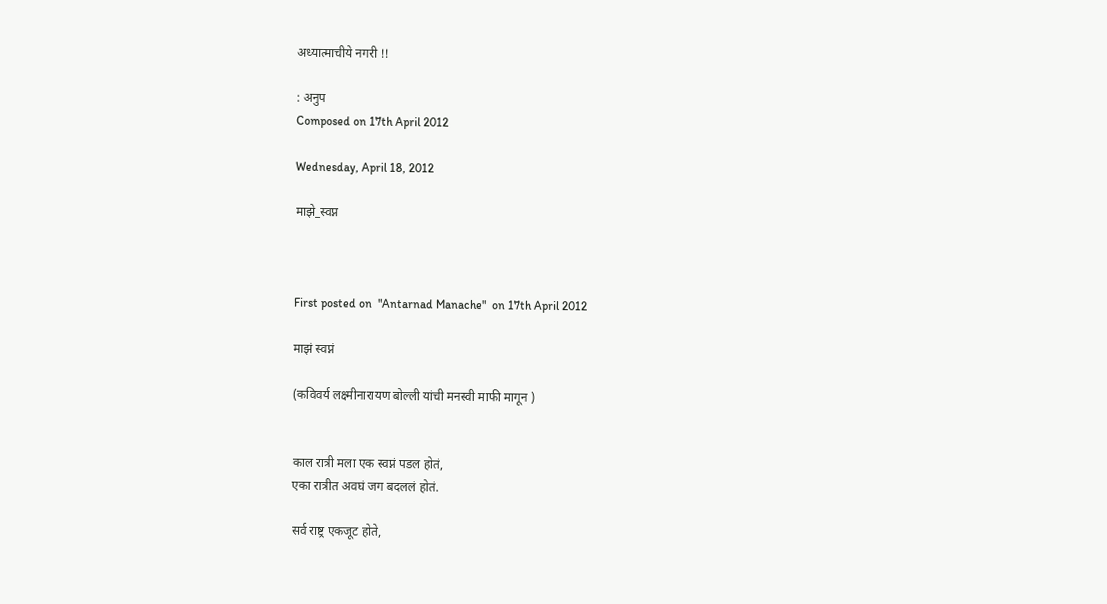अध्यात्माचीये नगरी !!

: अनुप
Composed on 17th April 2012

Wednesday, April 18, 2012

माझे_स्वप्न



First posted on  "Antarnad Manache"  on 17th April 2012

माझं स्वप्नं

(कविवर्य लक्ष्मीनारायण बोल्ली यांची मनस्वी माफी मागून )


काल रात्री मला एक स्वप्नं पडल होतं,
एका रात्रीत अवघं जग बदललं होतं.

सर्व राष्ट्र एकजूट होते,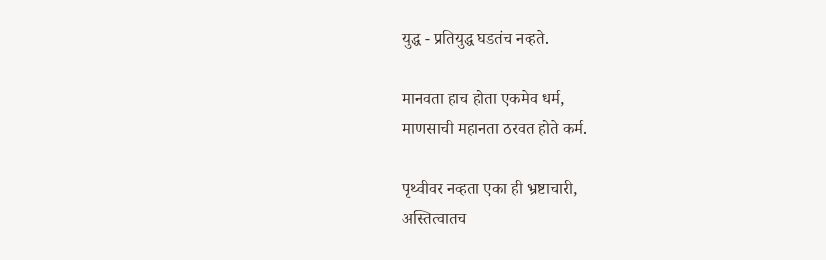युद्ध - प्रतियुद्ध घडतंच नव्हते.

मानवता हाच होता एकमेव धर्म,
माणसाची महानता ठरवत होते कर्म.

पृथ्वीवर नव्हता एका ही भ्रष्टाचारी,
अस्तित्वातच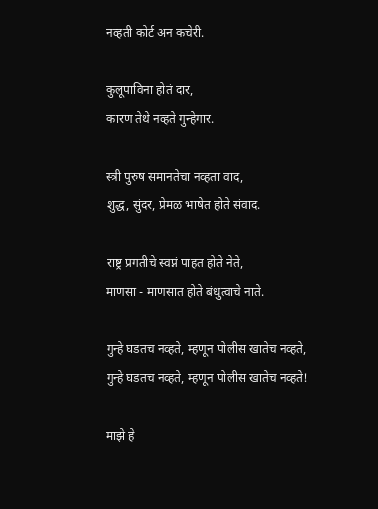नव्हती कोर्ट अन कचेरी.

कुलूपाविना होतं दार,
कारण तेथे नव्हते गुन्हेगार.

स्त्री पुरुष समानतेचा नव्हता वाद,
शुद्ध, सुंदर, प्रेमळ भाषेत होते संवाद.

राष्ट्र प्रगतीचे स्वप्नं पाहत होते नेते,
माणसा - माणसात होते बंधुत्वाचे नाते.

गुन्हे घडतच नव्हते, म्हणून पोलीस खातेच नव्हते,
गुन्हे घडतच नव्हते, म्हणून पोलीस खातेच नव्हते!

माझे हे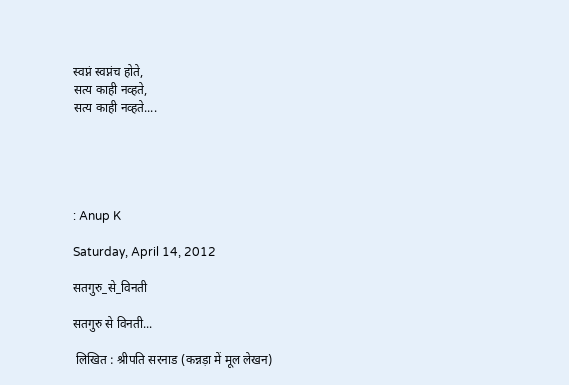स्वप्नं स्वप्नंच होते,
सत्य काही नव्हते,
सत्य काही नव्हते....





: Anup K

Saturday, April 14, 2012

सतगुरु_से_विनती

सतगुरु से विनती...

 लिखित : श्रीपति सरनाड (कन्नड़ा में मूल लेखन)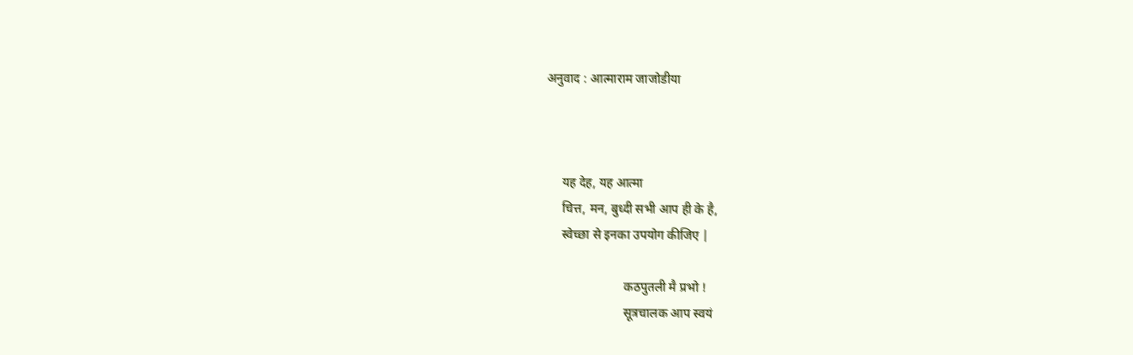अनुवाद : आत्माराम जाजोडीया



     यह देह, यह आत्मा
     चित्त, मन, बुध्दी सभी आप ही के है,
     स्वेच्छा से इनका उपयोग कीजिए |

                         कठपुतली मै प्रभो !
                         सूत्रचालक आप स्वयं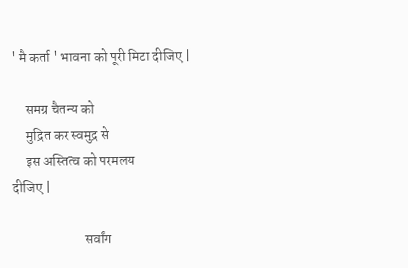' मै कर्ता ' भावना को पूरी मिटा दीजिए |

     समग्र चैतन्य को
     मुद्रित कर स्वमुद्र से
     इस अस्तित्व को परमलय
दीजिए |

                          सर्वांग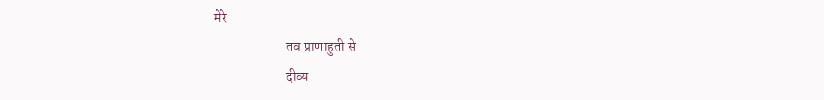मेरे
                          तव प्राणाहुती से
                          दीव्य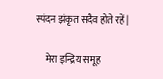स्पंदन झंकृत सदैव होते रहें |

     मेरा इन्द्रिय समूह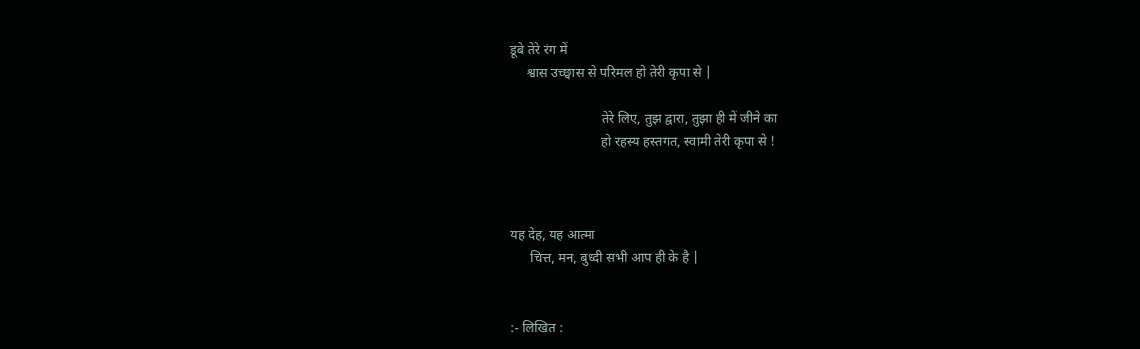डूबे तेरे रंग में
     श्वास उच्छ्वास से परिमल हो तेरी कृपा से |

                           तेरे लिए, तुझ द्वारा, तुझा ही में जीने का
                           हो रहस्य हस्तगत, स्वामी तेरी कृपा से !



यह देह, यह आत्मा
      चित्त, मन, बुध्दी सभी आप ही के है |


:- लिखित :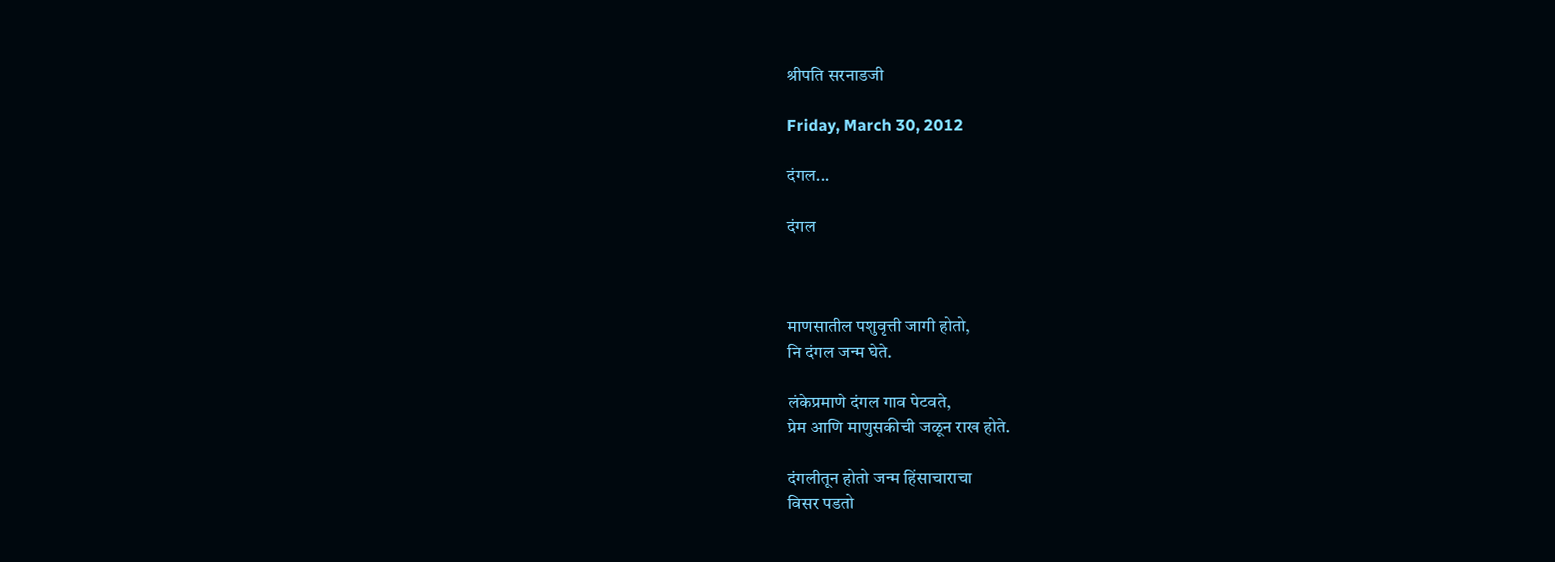श्रीपति सरनाडजी

Friday, March 30, 2012

दंगल...

दंगल



माणसातील पशुवृत्ती जागी होतो,
नि दंगल जन्म घेते.

लंकेप्रमाणे दंगल गाव पेटवते,
प्रेम आणि माणुसकीची जळून राख होते.

दंगलीतून होतो जन्म हिंसाचाराचा
विसर पडतो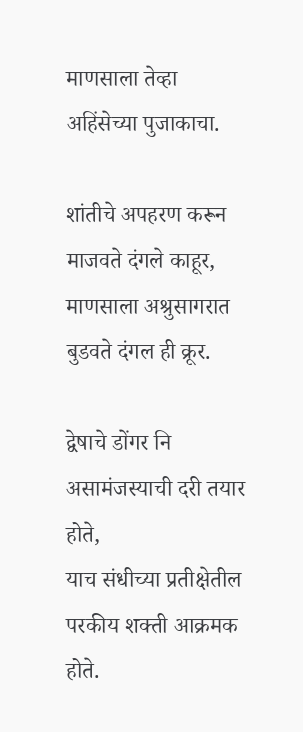माणसाला तेव्हा अहिंसेच्या पुजाकाचा.

शांतीचे अपहरण करून माजवते दंगले काहूर,
माणसाला अश्रुसागरात बुडवते दंगल ही क्रूर.

द्वेषाचे डोंगर नि असामंजस्याची दरी तयार होते,
याच संधीच्या प्रतीक्षेतील परकीय शक्ती आक्रमक होते.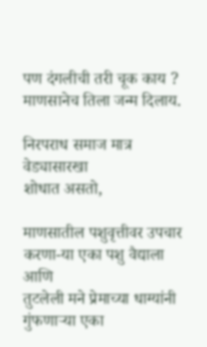पण दंगलीची तरी चूक काय ?
माणसानेच तिला जन्म दिलाय.

निरपराध समाज मात्र वेड्यासारखा
शोधात असतो,

माणसातील पशुवृत्तीवर उपचार करणा-या एका पशु वैद्याला
आणि
तुटलेली मने प्रेमाच्या धाग्यांनी गुंफणाऱ्या एका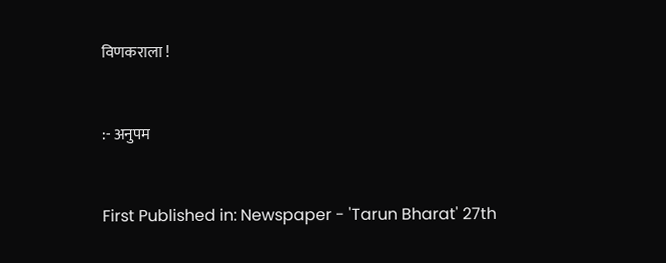विणकराला !


:- अनुपम


First Published in: Newspaper - 'Tarun Bharat' 27th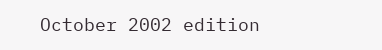October 2002 edition